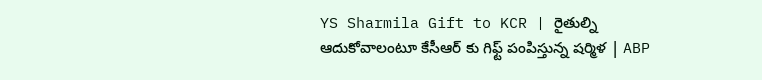YS Sharmila Gift to KCR | రైతుల్ని ఆదుకోవాలంటూ కేసీఆర్ కు గిఫ్ట్ పంపిస్తున్న షర్మిళ | ABP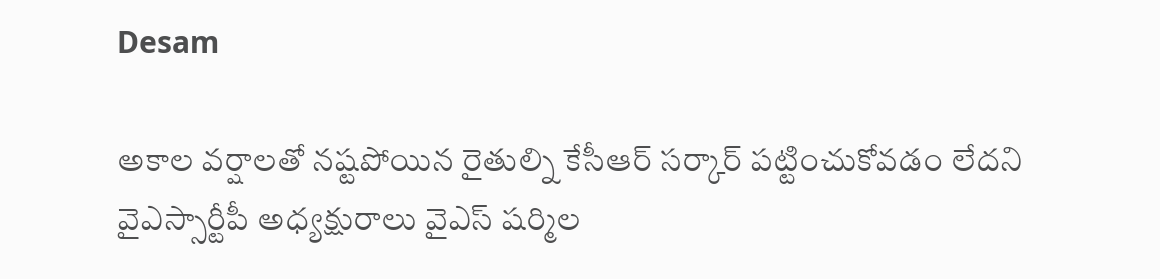Desam

అకాల వర్షాలతో నష్టపోయిన రైతుల్ని కేసీఆర్ సర్కార్ పట్టించుకోవడం లేదని వైఎస్సార్టీపీ అధ్యక్షురాలు వైఎస్ షర్మిల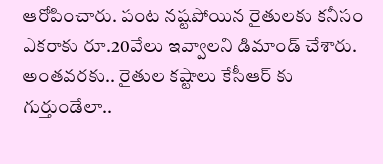ఆరోపించారు. పంట నష్టపోయిన రైతులకు కనీసం ఎకరాకు రూ.20వేలు ఇవ్వాలని డిమాండ్ చేశారు. అంతవరకు.. రైతుల కష్టాలు కేసీఆర్ కు గుర్తుండేలా..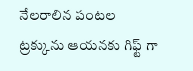నేలరాలిన పంటల ట్రక్కును ఆయనకు గిఫ్ట్ గా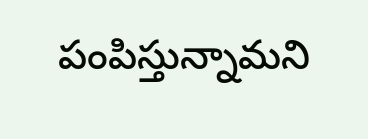పంపిస్తున్నామని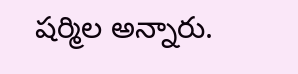షర్మిల అన్నారు.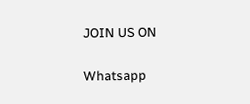JOIN US ON

Whatsapp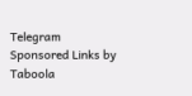Telegram
Sponsored Links by Taboola